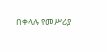በቀላሉ የመሥሪያ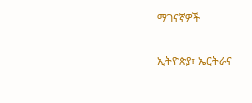ማገናኛዎች

ኢትዮጵያ፣ ኤርትራና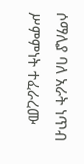ሶማሊያ ባለ አራት ነጥብ ሥምምነት ተፈራረሙ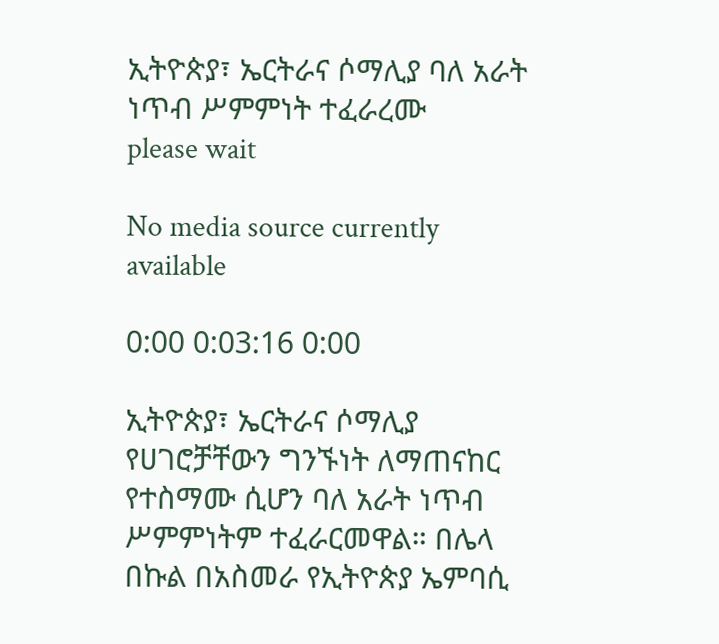ኢትዮጵያ፣ ኤርትራና ሶማሊያ ባለ አራት ነጥብ ሥምምነት ተፈራረሙ
please wait

No media source currently available

0:00 0:03:16 0:00

ኢትዮጵያ፣ ኤርትራና ሶማሊያ የሀገሮቻቸውን ግንኙነት ለማጠናከር የተስማሙ ሲሆን ባለ አራት ነጥብ ሥምምነትም ተፈራርመዋል። በሌላ በኩል በአስመራ የኢትዮጵያ ኤምባሲ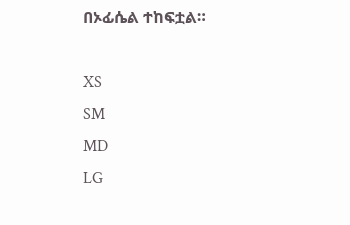በኦፊሴል ተከፍቷል።

XS
SM
MD
LG